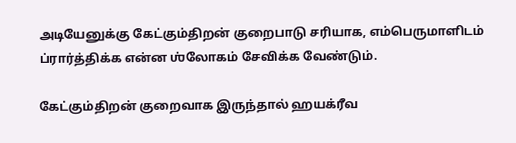அடியேனுக்கு கேட்கும்திறன் குறைபாடு சரியாக, எம்பெருமாளிடம் ப்ரார்த்திக்க என்ன ஶ்லோகம் சேவிக்க வேண்டும்.

கேட்கும்திறன் குறைவாக இருந்தால் ஹயக்ரீவ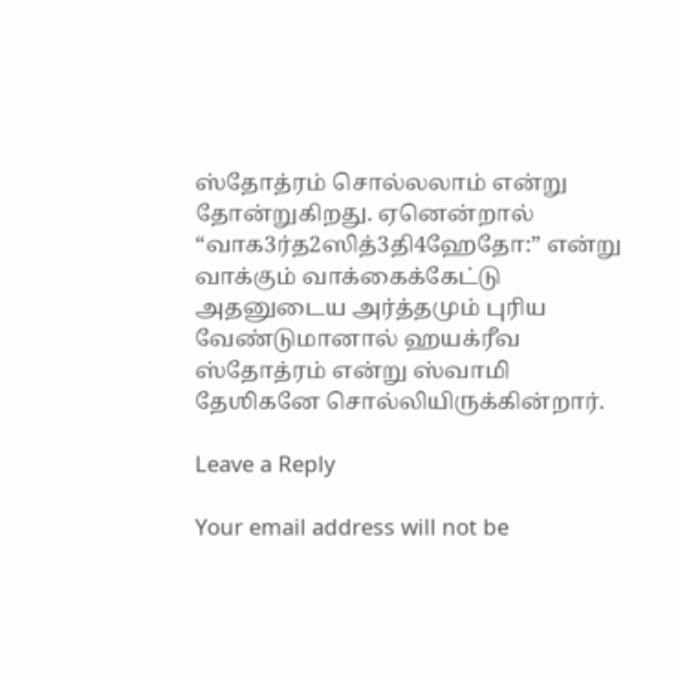ஸ்தோத்ரம் சொல்லலாம் என்று தோன்றுகிறது. ஏனென்றால் “வாக3ர்த2ஸித்3தி4ஹேதோ:” என்று வாக்கும் வாக்கைக்கேட்டு அதனுடைய அர்த்தமும் புரிய வேண்டுமானால் ஹயக்ரீவ ஸ்தோத்ரம் என்று ஸ்வாமி தேஶிகனே சொல்லியிருக்கின்றார்.

Leave a Reply

Your email address will not be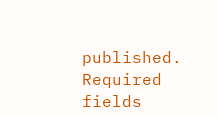published. Required fields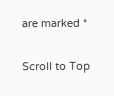are marked *

Scroll to Top